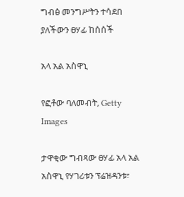ግብፅ መንግሥትን ተሳደበ ያለችውን ፀሃፊ ከሰሰች

አላ አል አስዋኒ

የፎቶው ባለመብት, Getty Images

ታዋቂው ግብጻው ፀሃፊ አላ አል አስዋኒ የሃገሪቱን ፕሬዝዳንቱ፣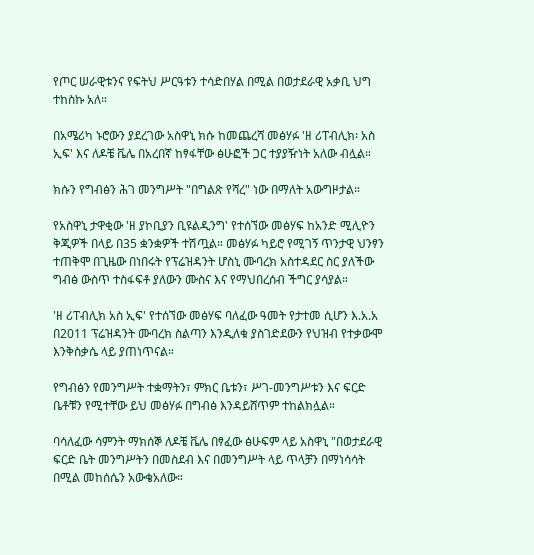የጦር ሠራዊቱንና የፍትህ ሥርዓቱን ተሳድበሃል በሚል በወታደራዊ አቃቢ ህግ ተከስኩ አለ።

በአሜሪካ ኑሮውን ያደረገው አስዋኒ ክሱ ከመጨረሻ መፅሃፉ 'ዘ ሪፐብሊክ፡ አስ ኢፍ' እና ለዶቼ ቬሌ በአረበኛ ከፃፋቸው ፅሁፎች ጋር ተያያዥነት አለው ብሏል።

ክሱን የግብፅን ሕገ መንግሥት "በግልጽ የሻረ" ነው በማለት አውግዞታል።

የአስዋኒ ታዋቂው 'ዘ ያኮቢያን ቢዩልዲንግ' የተሰኘው መፅሃፍ ከአንድ ሚሊዮን ቅጂዎች በላይ በ35 ቋንቋዎች ተሽጧል። መፅሃፉ ካይሮ የሚገኝ ጥንታዊ ህንፃን ተጠቅሞ በጊዜው በነበሩት የፕሬዝዳንት ሆስኒ ሙባረክ አስተዳደር ስር ያለችው ግብፅ ውስጥ ተስፋፍቶ ያለውን ሙስና እና የማህበረሰብ ችግር ያሳያል።

'ዘ ሪፐብሊክ አስ ኢፍ' የተሰኘው መፅሃፍ ባለፈው ዓመት የታተመ ሲሆን እ.አ.አ በ2011 ፕሬዝዳንት ሙባረክ ስልጣን እንዲለቁ ያስገድደውን የህዝብ የተቃውሞ እንቅስቃሴ ላይ ያጠነጥናል።

የግብፅን የመንግሥት ተቋማትን፣ ምክር ቤቱን፣ ሥገ-መንግሥቱን እና ፍርድ ቤቶቹን የሚተቸው ይህ መፅሃፉ በግብፅ እንዳይሸጥም ተከልክሏል።

ባሳለፈው ሳምንት ማክሰኞ ለዶቼ ቬሌ በፃፈው ፅሁፍም ላይ አስዋኒ "በወታደራዊ ፍርድ ቤት መንግሥትን በመስደብ እና በመንግሥት ላይ ጥላቻን በማነሳሳት በሚል መከሰሴን አውቄአለው።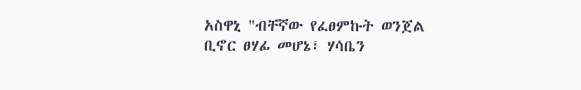አስዋኒ "ብቸኛው የፈፀምኩት ወንጀል ቢኖር ፀሃፊ መሆኔ፣ ሃሳቤን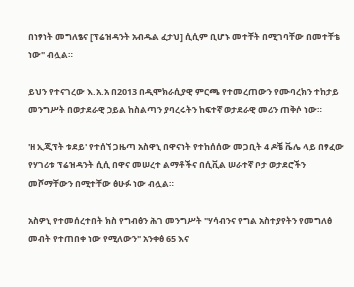በነፃነት መግለፄና [ፕሬዝዳንት አብዱል ፈታህ] ሲሲም ቢሆኑ መተቸት በሚገባቸው በመተቸቴ ነው" ብሏል።

ይህን የተናገረው እ.አ.አ በ2013 በዲሞክራሲያዊ ምርጫ የተመረጠውን የሙባረክን ተከታይ መንግሥት በወታደራዊ ኃይል ከስልጣን ያባረሩትን ከፍተኛ ወታደራዊ መሪን ጠቅሶ ነው።

'ዘ ኢጂፕት ቱደይ' የተሰኘ ጋዜጣ አስዋኒ በዋናነት የተከሰሰው መጋቢት 4 ዶቼ ቬሌ ላይ በፃፈው የሃገሪቱ ፕሬዝዳንት ሲሲ በዋና መሠረተ ልማቶችና በሲቪል ሠራተኛ ቦታ ወታደሮችን መሾማቸውን በሚተቸው ፅሁፉ ነው ብሏል።

አስዎኒ የተመሰረተበት ክስ የግብፅን ሕገ መንግሥት "ሃሳብንና የግል አስተያየትን የመግለፅ መብት የተጠበቀ ነው የሚለውን" አንቀፅ 65 እና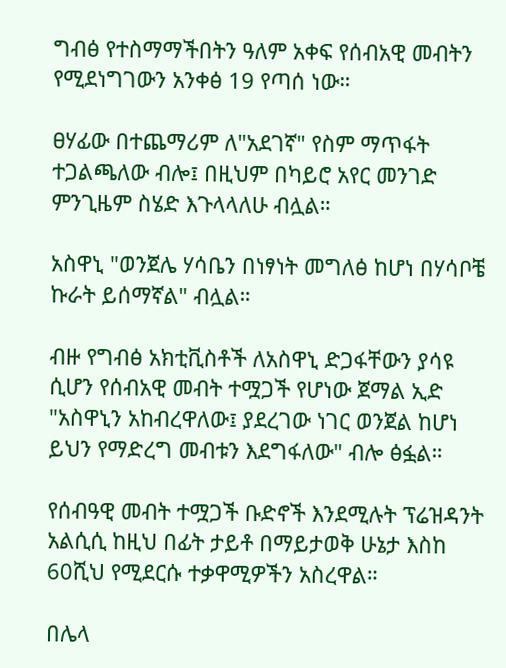ግብፅ የተስማማችበትን ዓለም አቀፍ የሰብአዊ መብትን የሚደነግገውን አንቀፅ 19 የጣሰ ነው።

ፀሃፊው በተጨማሪም ለ"አደገኛ" የስም ማጥፋት ተጋልጫለው ብሎ፤ በዚህም በካይሮ አየር መንገድ ምንጊዜም ስሄድ እጉላላለሁ ብሏል።

አስዋኒ "ወንጀሌ ሃሳቤን በነፃነት መግለፅ ከሆነ በሃሳቦቼ ኩራት ይሰማኛል" ብሏል።

ብዙ የግብፅ አክቲቪስቶች ለአስዋኒ ድጋፋቸውን ያሳዩ ሲሆን የሰብአዊ መብት ተሟጋች የሆነው ጀማል ኢድ "አስዋኒን አከብረዋለው፤ ያደረገው ነገር ወንጀል ከሆነ ይህን የማድረግ መብቱን እደግፋለው" ብሎ ፅፏል።

የሰብዓዊ መብት ተሟጋች ቡድኖች እንደሚሉት ፕሬዝዳንት አልሲሲ ከዚህ በፊት ታይቶ በማይታወቅ ሁኔታ እስከ 60ሺህ የሚደርሱ ተቃዋሚዎችን አስረዋል።

በሌላ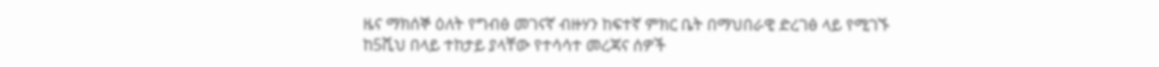ዜና ማክሰኞ ዕለት የግብፅ መገናኛ ብዙሃን ከፍተኛ ምክር ቤት በማህበራዊ ድረገፅ ላይ የሚገኙ ከ5ሺህ በላይ ተከታይ ያላቸው የተሳሳተ መረጃና ሰዎች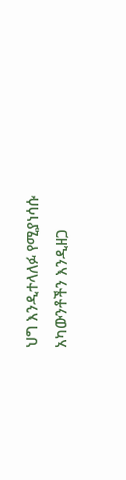ህግ እንዲተላለፉ የሚያነሳሱ አካውንቶችን እንዲዘጋ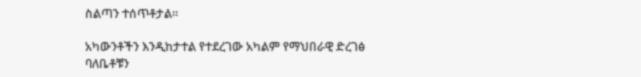ስልጣን ተሰጥቶታል።

አካውንቶችን እንዲከታተል የተደረገው አካልም የማህበራዊ ድረገፅ ባለቤቶቹን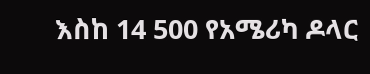እስከ 14 500 የአሜሪካ ዶላር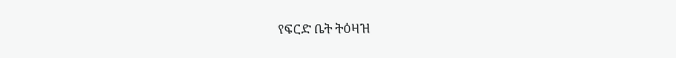የፍርድ ቤት ትዕዛዝ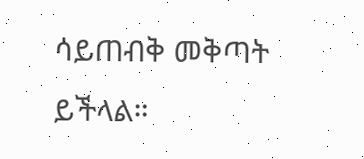ሳይጠብቅ መቅጣት ይችላል።